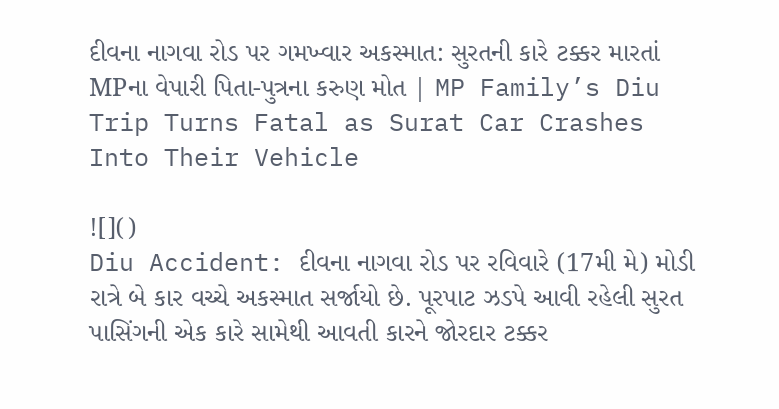દીવના નાગવા રોડ પર ગમખ્વાર અકસ્માત: સુરતની કારે ટક્કર મારતાં MPના વેપારી પિતા-પુત્રના કરુણ મોત | MP Family’s Diu Trip Turns Fatal as Surat Car Crashes Into Their Vehicle

![]()
Diu Accident: દીવના નાગવા રોડ પર રવિવારે (17મી મે) મોડી રાત્રે બે કાર વચ્ચે અકસ્માત સર્જાયો છે. પૂરપાટ ઝડપે આવી રહેલી સુરત પાસિંગની એક કારે સામેથી આવતી કારને જોરદાર ટક્કર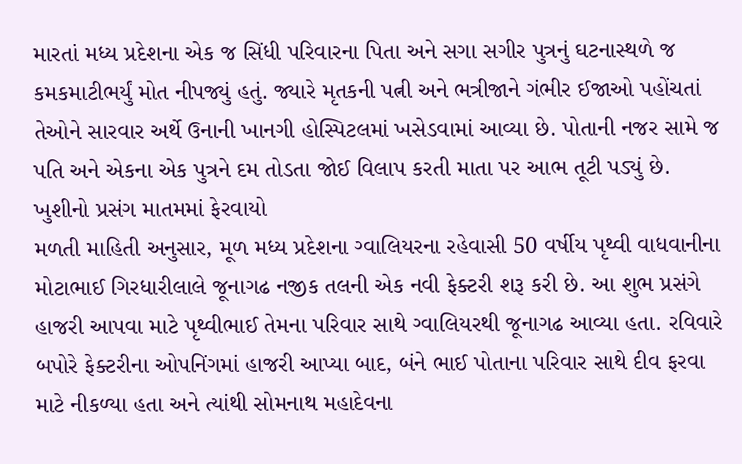મારતાં મધ્ય પ્રદેશના એક જ સિંધી પરિવારના પિતા અને સગા સગીર પુત્રનું ઘટનાસ્થળે જ કમકમાટીભર્યું મોત નીપજ્યું હતું. જ્યારે મૃતકની પત્ની અને ભત્રીજાને ગંભીર ઈજાઓ પહોંચતાં તેઓને સારવાર અર્થે ઉનાની ખાનગી હોસ્પિટલમાં ખસેડવામાં આવ્યા છે. પોતાની નજર સામે જ પતિ અને એકના એક પુત્રને દમ તોડતા જોઈ વિલાપ કરતી માતા પર આભ તૂટી પડ્યું છે.
ખુશીનો પ્રસંગ માતમમાં ફેરવાયો
મળતી માહિતી અનુસાર, મૂળ મધ્ય પ્રદેશના ગ્વાલિયરના રહેવાસી 50 વર્ષીય પૃથ્વી વાધવાનીના મોટાભાઈ ગિરધારીલાલે જૂનાગઢ નજીક તલની એક નવી ફેક્ટરી શરૂ કરી છે. આ શુભ પ્રસંગે હાજરી આપવા માટે પૃથ્વીભાઈ તેમના પરિવાર સાથે ગ્વાલિયરથી જૂનાગઢ આવ્યા હતા. રવિવારે બપોરે ફેક્ટરીના ઓપનિંગમાં હાજરી આપ્યા બાદ, બંને ભાઈ પોતાના પરિવાર સાથે દીવ ફરવા માટે નીકળ્યા હતા અને ત્યાંથી સોમનાથ મહાદેવના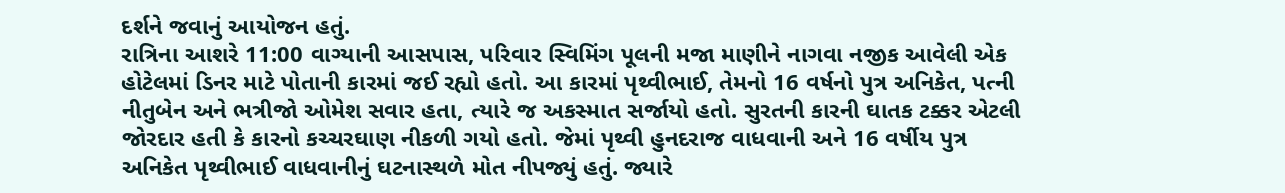દર્શને જવાનું આયોજન હતું.
રાત્રિના આશરે 11:00 વાગ્યાની આસપાસ, પરિવાર સ્વિમિંગ પૂલની મજા માણીને નાગવા નજીક આવેલી એક હોટેલમાં ડિનર માટે પોતાની કારમાં જઈ રહ્યો હતો. આ કારમાં પૃથ્વીભાઈ, તેમનો 16 વર્ષનો પુત્ર અનિકેત, પત્ની નીતુબેન અને ભત્રીજો ઓમેશ સવાર હતા, ત્યારે જ અકસ્માત સર્જાયો હતો. સુરતની કારની ઘાતક ટક્કર એટલી જોરદાર હતી કે કારનો કચ્ચરઘાણ નીકળી ગયો હતો. જેમાં પૃથ્વી હુનદરાજ વાધવાની અને 16 વર્ષીય પુત્ર અનિકેત પૃથ્વીભાઈ વાધવાનીનું ઘટનાસ્થળે મોત નીપજ્યું હતું. જ્યારે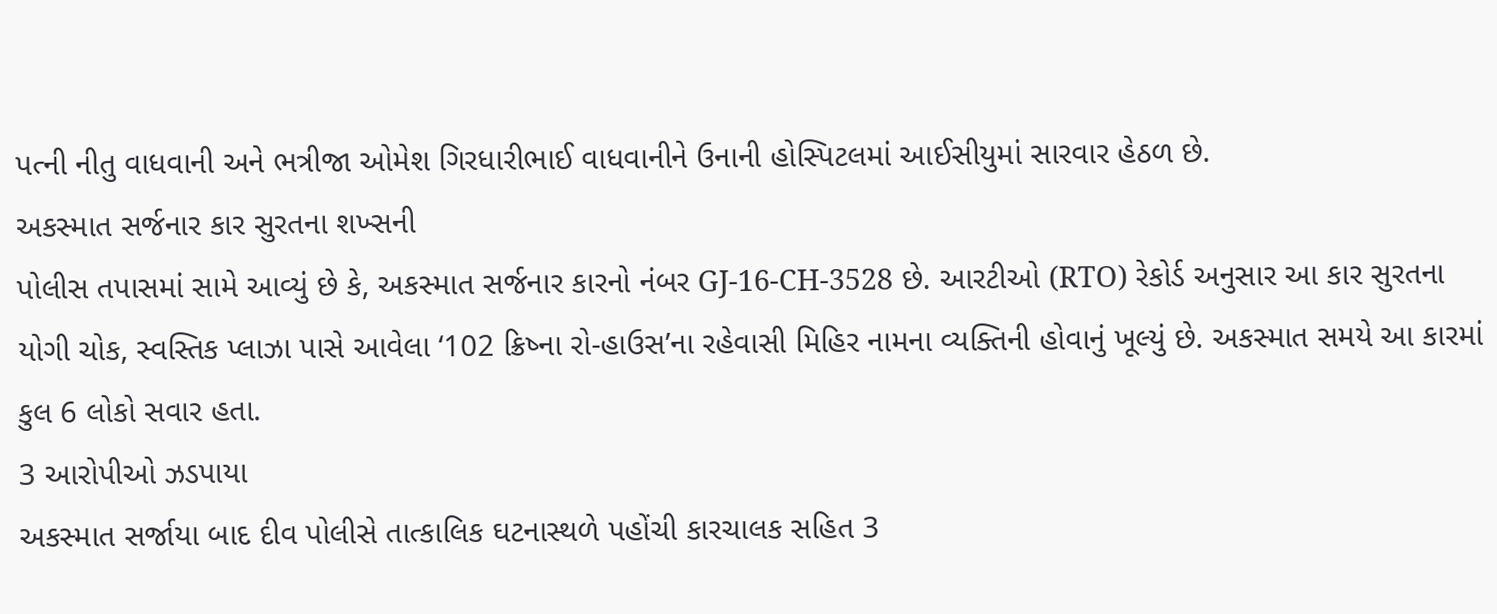પત્ની નીતુ વાધવાની અને ભત્રીજા ઓમેશ ગિરધારીભાઈ વાધવાનીને ઉનાની હોસ્પિટલમાં આઈસીયુમાં સારવાર હેઠળ છે.
અકસ્માત સર્જનાર કાર સુરતના શખ્સની
પોલીસ તપાસમાં સામે આવ્યું છે કે, અકસ્માત સર્જનાર કારનો નંબર GJ-16-CH-3528 છે. આરટીઓ (RTO) રેકોર્ડ અનુસાર આ કાર સુરતના યોગી ચોક, સ્વસ્તિક પ્લાઝા પાસે આવેલા ‘102 ક્રિષ્ના રો-હાઉસ’ના રહેવાસી મિહિર નામના વ્યક્તિની હોવાનું ખૂલ્યું છે. અકસ્માત સમયે આ કારમાં કુલ 6 લોકો સવાર હતા.
3 આરોપીઓ ઝડપાયા
અકસ્માત સર્જાયા બાદ દીવ પોલીસે તાત્કાલિક ઘટનાસ્થળે પહોંચી કારચાલક સહિત 3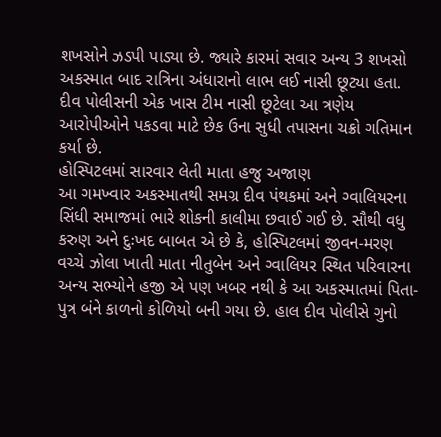શખસોને ઝડપી પાડ્યા છે. જ્યારે કારમાં સવાર અન્ય 3 શખસો અકસ્માત બાદ રાત્રિના અંધારાનો લાભ લઈ નાસી છૂટ્યા હતા. દીવ પોલીસની એક ખાસ ટીમ નાસી છૂટેલા આ ત્રણેય આરોપીઓને પકડવા માટે છેક ઉના સુધી તપાસના ચક્રો ગતિમાન કર્યા છે.
હોસ્પિટલમાં સારવાર લેતી માતા હજુ અજાણ
આ ગમખ્વાર અકસ્માતથી સમગ્ર દીવ પંથકમાં અને ગ્વાલિયરના સિંધી સમાજમાં ભારે શોકની કાલીમા છવાઈ ગઈ છે. સૌથી વધુ કરુણ અને દુઃખદ બાબત એ છે કે, હોસ્પિટલમાં જીવન-મરણ વચ્ચે ઝોલા ખાતી માતા નીતુબેન અને ગ્વાલિયર સ્થિત પરિવારના અન્ય સભ્યોને હજી એ પણ ખબર નથી કે આ અકસ્માતમાં પિતા-પુત્ર બંને કાળનો કોળિયો બની ગયા છે. હાલ દીવ પોલીસે ગુનો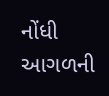નોંધી આગળની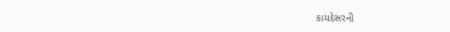કાયદેસરની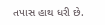તપાસ હાથ ધરી છે.